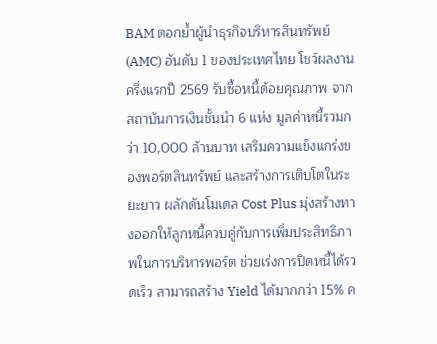BAM ตอกย้ำผู้นำธุรกิจบริหารสินทรัพย์ (AMC) อันดับ 1 ของประเทศไทย โชว์ผลงานครึ่งแรกปี 2569 รับซื้อหนี้ด้อยคุณภาพ จากสถาบันการเงินชั้นนำ 6 แห่ง มูลค่าหนี้รวมกว่า 10,000 ล้านบาท เสริมความแข็งแกร่งของพอร์ตสินทรัพย์ และสร้างการเติบโตในระยะยาว ผลักดันโมเดล Cost Plus มุ่งสร้างทางออกให้ลูกหนี้ควบคู่กับการเพิ่มประสิทธิภาพในการบริหารพอร์ต ช่วยเร่งการปิดหนี้ได้รวดเร็ว สามารถสร้าง Yield ได้มากกว่า 15% ค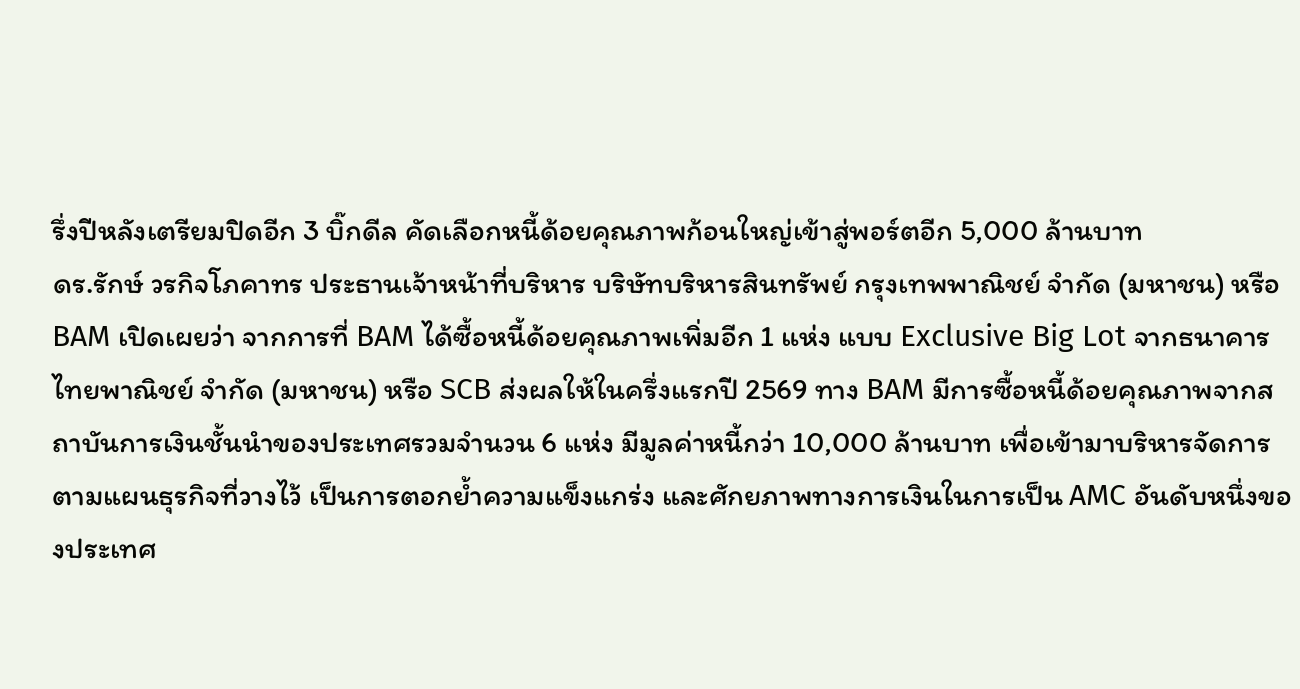รึ่งปีหลังเตรียมปิดอีก 3 บิ๊กดีล คัดเลือกหนี้ด้อยคุณภาพก้อนใหญ่เข้าสู่พอร์ตอีก 5,000 ล้านบาท
ดร.รักษ์ วรกิจโภคาทร ประธานเจ้าหน้าที่บริหาร บริษัทบริหารสินทรัพย์ กรุงเทพพาณิชย์ จำกัด (มหาชน) หรือ BAM เปิดเผยว่า จากการที่ BAM ได้ซื้อหนี้ด้อยคุณภาพเพิ่มอีก 1 แห่ง แบบ Exclusive Big Lot จากธนาคารไทยพาณิชย์ จำกัด (มหาชน) หรือ SCB ส่งผลให้ในครึ่งแรกปี 2569 ทาง BAM มีการซื้อหนี้ด้อยคุณภาพจากสถาบันการเงินชั้นนำของประเทศรวมจำนวน 6 แห่ง มีมูลค่าหนี้กว่า 10,000 ล้านบาท เพื่อเข้ามาบริหารจัดการตามแผนธุรกิจที่วางไว้ เป็นการตอกย้ำความแข็งแกร่ง และศักยภาพทางการเงินในการเป็น AMC อันดับหนึ่งของประเทศ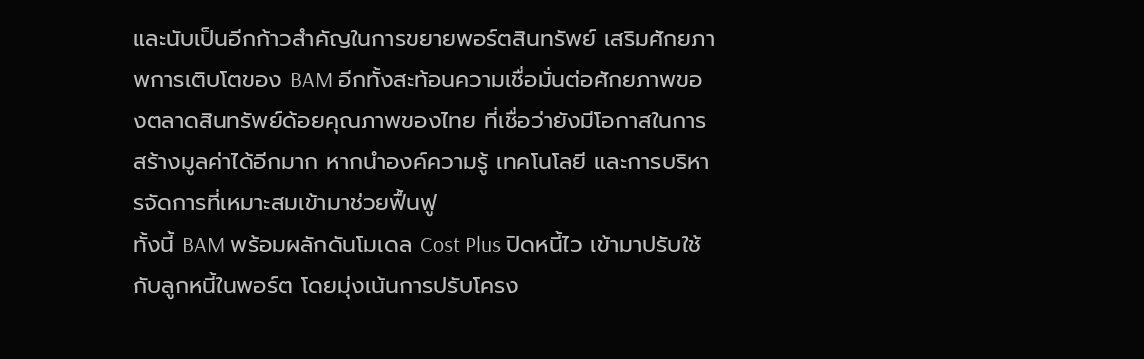และนับเป็นอีกก้าวสำคัญในการขยายพอร์ตสินทรัพย์ เสริมศักยภาพการเติบโตของ BAM อีกทั้งสะท้อนความเชื่อมั่นต่อศักยภาพของตลาดสินทรัพย์ด้อยคุณภาพของไทย ที่เชื่อว่ายังมีโอกาสในการสร้างมูลค่าได้อีกมาก หากนำองค์ความรู้ เทคโนโลยี และการบริหารจัดการที่เหมาะสมเข้ามาช่วยฟื้นฟู
ทั้งนี้ BAM พร้อมผลักดันโมเดล Cost Plus ปิดหนี้ไว เข้ามาปรับใช้กับลูกหนี้ในพอร์ต โดยมุ่งเน้นการปรับโครง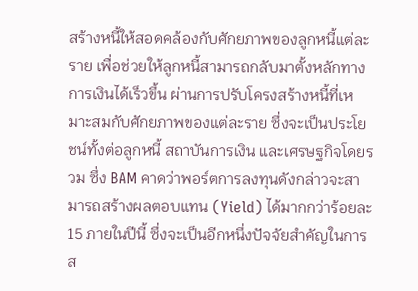สร้างหนี้ให้สอดคล้องกับศักยภาพของลูกหนี้แต่ละราย เพื่อช่วยให้ลูกหนี้สามารถกลับมาตั้งหลักทางการเงินได้เร็วขึ้น ผ่านการปรับโครงสร้างหนี้ที่เหมาะสมกับศักยภาพของแต่ละราย ซึ่งจะเป็นประโยชน์ทั้งต่อลูกหนี้ สถาบันการเงิน และเศรษฐกิจโดยรวม ซึ่ง BAM คาดว่าพอร์ตการลงทุนดังกล่าวจะสามารถสร้างผลตอบแทน (Yield) ได้มากกว่าร้อยละ 15 ภายในปีนี้ ซึ่งจะเป็นอีกหนึ่งปัจจัยสำคัญในการส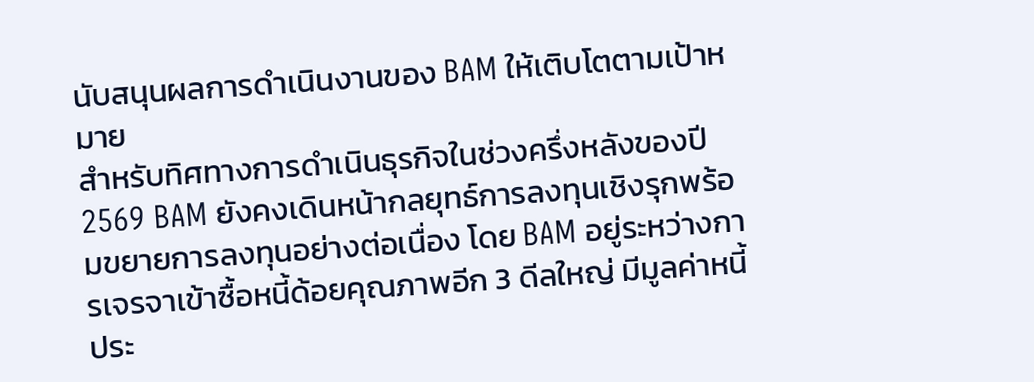นับสนุนผลการดำเนินงานของ BAM ให้เติบโตตามเป้าหมาย
สำหรับทิศทางการดำเนินธุรกิจในช่วงครึ่งหลังของปี 2569 BAM ยังคงเดินหน้ากลยุทธ์การลงทุนเชิงรุกพร้อมขยายการลงทุนอย่างต่อเนื่อง โดย BAM อยู่ระหว่างการเจรจาเข้าซื้อหนี้ด้อยคุณภาพอีก 3 ดีลใหญ่ มีมูลค่าหนี้ประ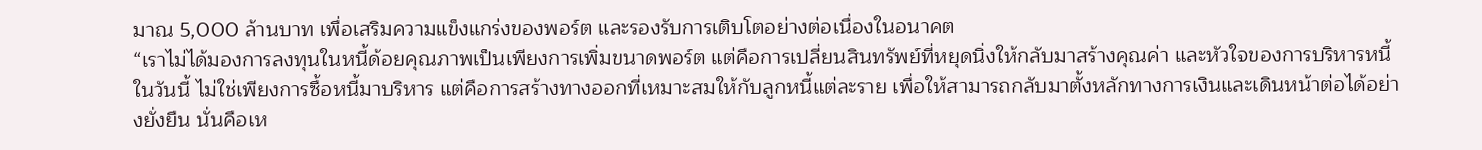มาณ 5,000 ล้านบาท เพื่อเสริมความแข็งแกร่งของพอร์ต และรองรับการเติบโตอย่างต่อเนื่องในอนาคต
“เราไม่ได้มองการลงทุนในหนี้ด้อยคุณภาพเป็นเพียงการเพิ่มขนาดพอร์ต แต่คือการเปลี่ยนสินทรัพย์ที่หยุดนิ่งให้กลับมาสร้างคุณค่า และหัวใจของการบริหารหนี้ในวันนี้ ไม่ใช่เพียงการซื้อหนี้มาบริหาร แต่คือการสร้างทางออกที่เหมาะสมให้กับลูกหนี้แต่ละราย เพื่อให้สามารถกลับมาตั้งหลักทางการเงินและเดินหน้าต่อได้อย่างยั่งยืน นั่นคือเห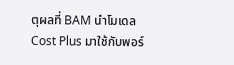ตุผลที่ BAM นำโมเดล Cost Plus มาใช้กับพอร์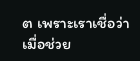ต เพราะเราเชื่อว่า เมื่อช่วย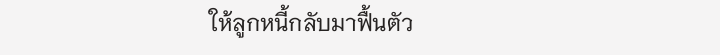ให้ลูกหนี้กลับมาฟื้นตัว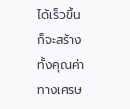ได้เร็วขึ้น ก็จะสร้างทั้งคุณค่าทางเศรษ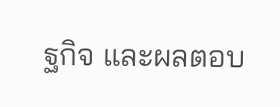ฐกิจ และผลตอบ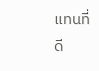แทนที่ดี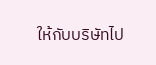ให้กับบริษัทไป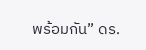พร้อมกัน” ดร.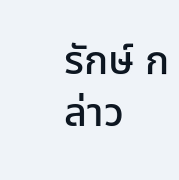รักษ์ กล่าว